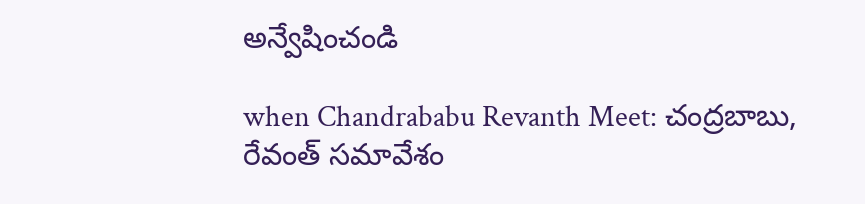అన్వేషించండి

when Chandrababu Revanth Meet: చంద్రబాబు, రేవంత్ సమావేశం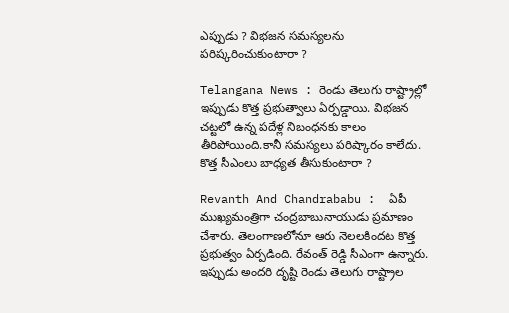ఎప్పుడు ? విభజన సమస్యలను పరిష్కరించుకుంటారా ?

Telangana News : రెండు తెలుగు రాష్ట్రాల్లో ఇప్పుడు కొత్త ప్రభుత్వాలు ఏర్పడ్డాయి. విభజన చట్టలో ఉన్న పదేళ్ల నిబంధనకు కాలం తీరిపోయింది.కానీ సమస్యలు పరిష్కారం కాలేదు. కొత్త సీఎంలు బాధ్యత తీసుకుంటారా ?

Revanth And Chandrababu :  ఏపీ ముఖ్యమంత్రిగా చంద్రబాబునాయుడు ప్రమాణం చేశారు. తెలంగాణలోనూ ఆరు నెలలకిందట కొత్త ప్రభుత్వం ఏర్పడింది. రేవంత్ రెడ్డి సీఎంగా ఉన్నారు.  ఇప్పుడు అందరి దృష్టి రెండు తెలుగు రాష్ట్రాల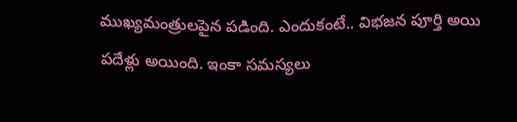ముఖ్యమంత్రులపైన పడింది. ఎందుకంటే.. విభజన పూర్తి అయి పదేళ్లు అయింది. ఇంకా సమస్యలు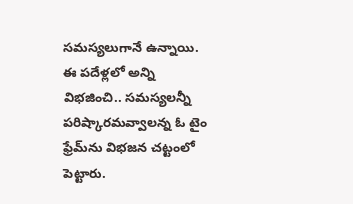సమస్యలుగానే ఉన్నాయి. ఈ పదేళ్లలో అన్ని విభజించి.. సమస్యలన్నీ పరిష్కారమవ్వాలన్న ఓ టైం ఫ్రేమ్‌ను విభజన చట్టంలో పెట్టారు.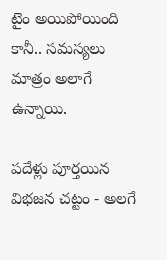టైం అయిపోయింది కానీ.. సమస్యలు మాత్రం అలాగే ఉన్నాయి.

పదేళ్లు పూర్తయిన విభజన చట్టం - అలగే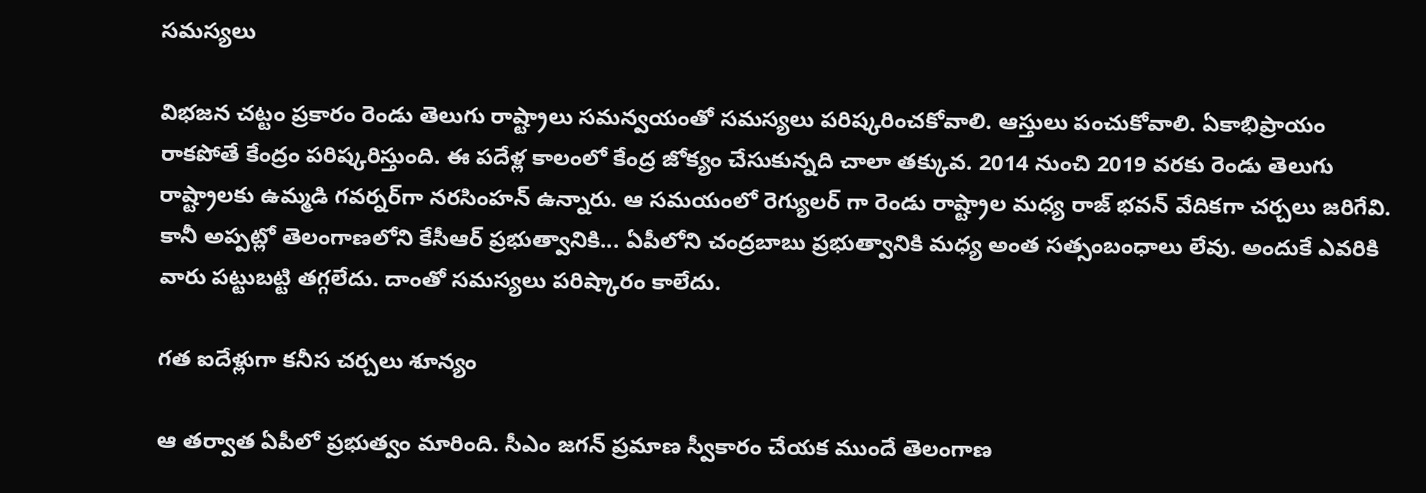సమస్యలు

విభజన చట్టం ప్రకారం రెండు తెలుగు రాష్ట్రాలు సమన్వయంతో సమస్యలు పరిష్కరించకోవాలి. ఆస్తులు పంచుకోవాలి. ఏకాభిప్రాయం రాకపోతే కేంద్రం పరిష్కరిస్తుంది. ఈ పదేళ్ల కాలంలో కేంద్ర జోక్యం చేసుకున్నది చాలా తక్కువ. 2014 నుంచి 2019 వరకు రెండు తెలుగు రాష్ట్రాలకు ఉమ్మడి గవర్నర్‌గా నరసింహన్ ఉన్నారు. ఆ సమయంలో రెగ్యులర్ గా రెండు రాష్ట్రాల మధ్య రాజ్ భవన్ వేదికగా చర్చలు జరిగేవి. కానీ అప్పట్లో తెలంగాణలోని కేసీఆర్ ప్రభుత్వానికి... ఏపీలోని చంద్రబాబు ప్రభుత్వానికి మధ్య అంత సత్సంబంధాలు లేవు. అందుకే ఎవరికి వారు పట్టుబట్టి తగ్గలేదు. దాంతో సమస్యలు పరిష్కారం కాలేదు.

గత ఐదేళ్లుగా కనీస చర్చలు శూన్యం

ఆ తర్వాత ఏపీలో ప్రభుత్వం మారింది. సీఎం జగన్ ప్రమాణ స్వీకారం చేయక ముందే తెలంగాణ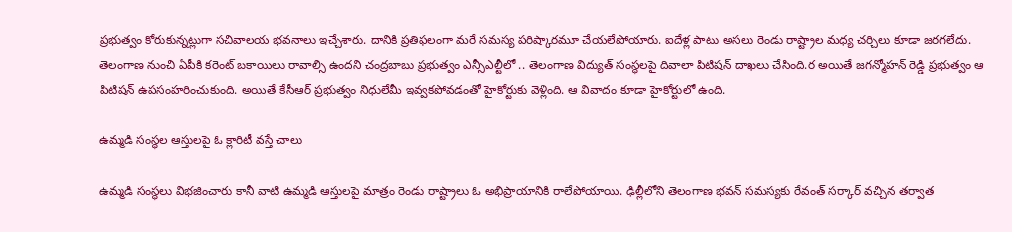ప్రభుత్వం కోరుకున్నట్లుగా సచివాలయ భవనాలు ఇచ్చేశారు. దానికి ప్రతిఫలంగా మరే సమస్య పరిష్కారమూ చేయలేపోయారు. ఐదేళ్ల పాటు అసలు రెండు రాష్ట్రాల మధ్య చర్చిలు కూడా జరగలేదు. తెలంగాణ నుంచి ఏపీకి కరెంట్ బకాయిలు రావాల్సి ఉందని చంద్రబాబు ప్రభుత్వం ఎన్సీఎల్టీలో .. తెలంగాణ విద్యుత్ సంస్థలపై దివాలా పిటిషన్ దాఖలు చేసింది.ర అయితే జగన్మోహన్ రెడ్డి ప్రభుత్వం ఆ పిటిషన్ ఉపసంహరించుకుంది. అయితే కేసీఆర్ ప్రభుత్వం నిధులేమీ ఇవ్వకపోవడంతో హైకోర్టుకు వెళ్లింది. ఆ వివాదం కూడా హైకోర్టులో ఉంది.

ఉమ్మడి సంస్థల ఆస్తులపై ఓ క్లారిటీ వస్తే చాలు

ఉమ్మడి సంస్థలు విభజించారు కానీ వాటి ఉమ్మడి ఆస్తులపై మాత్రం రెండు రాష్ట్రాలు ఓ అభిప్రాయానికి రాలేపోయాయి. ఢిల్లీలోని తెలంగాణ భవన్ సమస్యకు రేవంత్ సర్కార్ వచ్చిన తర్వాత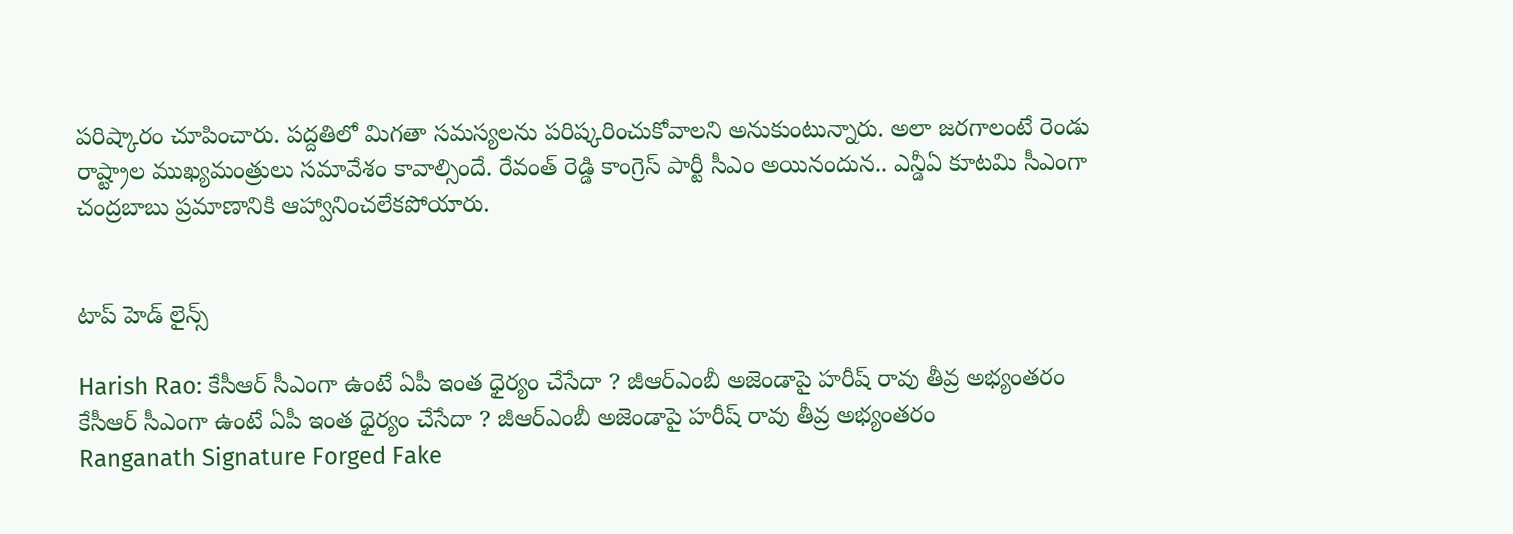పరిష్కారం చూపించారు. పద్దతిలో మిగతా సమస్యలను పరిష్కరించుకోవాలని అనుకుంటున్నారు. అలా జరగాలంటే రెండు రాష్ట్రాల ముఖ్యమంత్రులు సమావేశం కావాల్సిందే. రేవంత్ రెడ్డి కాంగ్రెస్ పార్టీ సీఎం అయినందున.. ఎన్డీఏ కూటమి సీఎంగా చంద్రబాబు ప్రమాణానికి ఆహ్వానించలేకపోయారు.


టాప్ హెడ్ లైన్స్

Harish Rao: కేసీఆర్ సీఎంగా ఉంటే ఏపీ ఇంత ధైర్యం చేసేదా ? జీఆర్ఎంబీ అజెండాపై హరీష్ రావు తీవ్ర అభ్యంతరం
కేసీఆర్ సీఎంగా ఉంటే ఏపీ ఇంత ధైర్యం చేసేదా ? జీఆర్ఎంబీ అజెండాపై హరీష్ రావు తీవ్ర అభ్యంతరం
Ranganath Signature Forged Fake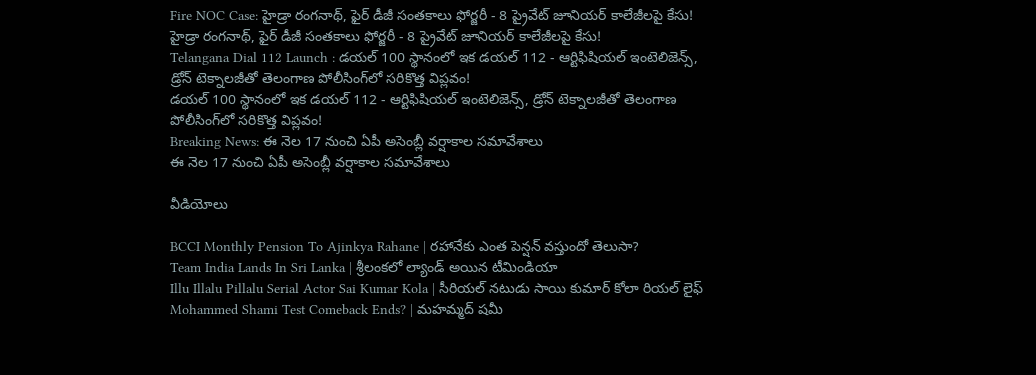Fire NOC Case: హైడ్రా రంగనాథ్, ఫైర్ డీజీ సంతకాలు ఫోర్జరీ - 8 ప్రైవేట్ జూనియర్ కాలేజీలపై కేసు!
హైడ్రా రంగనాథ్, ఫైర్ డీజీ సంతకాలు ఫోర్జరీ - 8 ప్రైవేట్ జూనియర్ కాలేజీలపై కేసు!
Telangana Dial 112 Launch : డయల్ 100 స్థానంలో ఇక డయల్ 112 - ఆర్టిఫిషియల్ ఇంటెలిజెన్స్, డ్రోన్ టెక్నాలజీతో తెలంగాణ పోలీసింగ్‌లో సరికొత్త విప్లవం!
డయల్ 100 స్థానంలో ఇక డయల్ 112 - ఆర్టిఫిషియల్ ఇంటెలిజెన్స్, డ్రోన్ టెక్నాలజీతో తెలంగాణ పోలీసింగ్‌లో సరికొత్త విప్లవం!
Breaking News: ఈ నెల 17 నుంచి ఏపీ అసెంబ్లీ వర్షాకాల సమావేశాలు
ఈ నెల 17 నుంచి ఏపీ అసెంబ్లీ వర్షాకాల సమావేశాలు

వీడియోలు

BCCI Monthly Pension To Ajinkya Rahane | రహానేకు ఎంత పెన్షన్ వస్తుందో తెలుసా?
Team India Lands In Sri Lanka | శ్రీలంకలో ల్యాండ్ అయిన టీమిండియా
Illu Illalu Pillalu Serial Actor Sai Kumar Kola | సీరియల్ నటుడు సాయి కుమార్ కోలా రియల్ లైఫ్
Mohammed Shami Test Comeback Ends? | మహమ్మద్ షమీ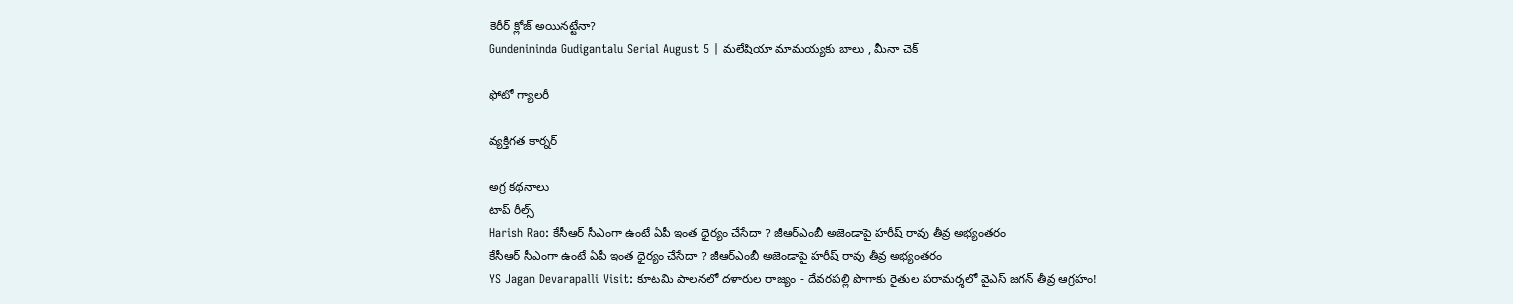కెరీర్ క్లోజ్ అయినట్టేనా?
Gundenininda Gudigantalu Serial August 5 | మలేషియా మామయ్యకు బాలు , మీనా చెక్

ఫోటో గ్యాలరీ

వ్యక్తిగత కార్నర్

అగ్ర కథనాలు
టాప్ రీల్స్
Harish Rao: కేసీఆర్ సీఎంగా ఉంటే ఏపీ ఇంత ధైర్యం చేసేదా ? జీఆర్ఎంబీ అజెండాపై హరీష్ రావు తీవ్ర అభ్యంతరం
కేసీఆర్ సీఎంగా ఉంటే ఏపీ ఇంత ధైర్యం చేసేదా ? జీఆర్ఎంబీ అజెండాపై హరీష్ రావు తీవ్ర అభ్యంతరం
YS Jagan Devarapalli Visit: కూటమి పాలనలో దళారుల రాజ్యం - దేవరపల్లి పొగాకు రైతుల పరామర్శలో వైఎస్ జగన్‌ తీవ్ర ఆగ్రహం!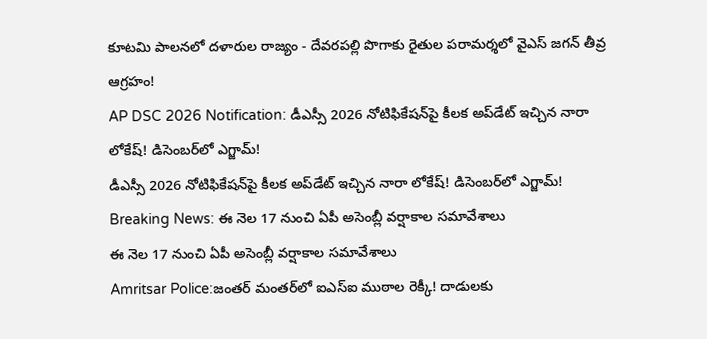కూటమి పాలనలో దళారుల రాజ్యం - దేవరపల్లి పొగాకు రైతుల పరామర్శలో వైఎస్ జగన్‌ తీవ్ర ఆగ్రహం!
AP DSC 2026 Notification: డీఎస్సీ 2026 నోటిఫికేషన్‌పై కీలక అప్‌డేట్ ఇచ్చిన నారా లోకేష్‌! డిసెంబర్‌లో ఎగ్జామ్‌!
డీఎస్సీ 2026 నోటిఫికేషన్‌పై కీలక అప్‌డేట్ ఇచ్చిన నారా లోకేష్‌! డిసెంబర్‌లో ఎగ్జామ్‌!
Breaking News: ఈ నెల 17 నుంచి ఏపీ అసెంబ్లీ వర్షాకాల సమావేశాలు
ఈ నెల 17 నుంచి ఏపీ అసెంబ్లీ వర్షాకాల సమావేశాలు
Amritsar Police:జంతర్ మంతర్‌లో ఐఎస్ఐ ముఠాల రెక్కీ! దాడులకు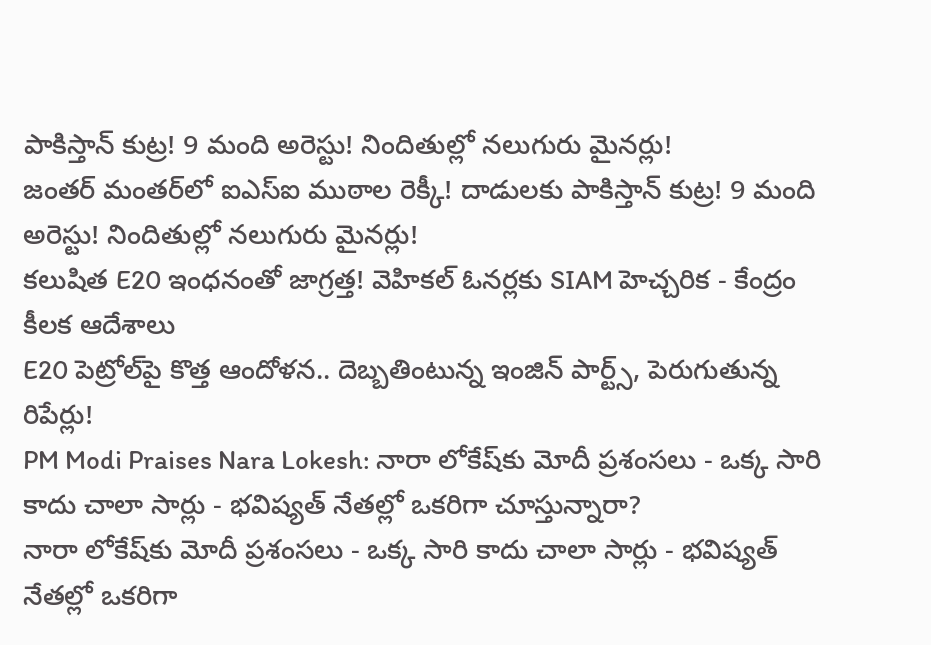పాకిస్తాన్‌ కుట్ర! 9 మంది అరెస్టు! నిందితుల్లో నలుగురు మైనర్లు!
జంతర్ మంతర్‌లో ఐఎస్ఐ ముఠాల రెక్కీ! దాడులకు పాకిస్తాన్‌ కుట్ర! 9 మంది అరెస్టు! నిందితుల్లో నలుగురు మైనర్లు!
కలుషిత E20 ఇంధనంతో జాగ్రత్త! వెహికల్‌ ఓనర్లకు SIAM హెచ్చరిక - కేంద్రం కీలక ఆదేశాలు
E20 పెట్రోల్‌పై కొత్త ఆందోళన.. దెబ్బతింటున్న ఇంజిన్ పార్ట్స్, పెరుగుతున్న రిపేర్లు!
PM Modi Praises Nara Lokesh: నారా లోకేష్‌కు మోదీ ప్రశంసలు - ఒక్క సారి కాదు చాలా సార్లు - భవిష్యత్ నేతల్లో ఒకరిగా చూస్తున్నారా?
నారా లోకేష్‌కు మోదీ ప్రశంసలు - ఒక్క సారి కాదు చాలా సార్లు - భవిష్యత్ నేతల్లో ఒకరిగా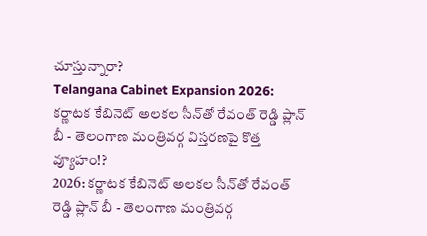చూస్తున్నారా?
Telangana Cabinet Expansion 2026: కర్ణాటక కేబినెట్ అలకల సీన్‌తో రేవంత్ రెడ్డి ప్లాన్ బీ - తెలంగాణ మంత్రివర్గ విస్తరణపై కొత్త వ్యూహం!?
2026: కర్ణాటక కేబినెట్ అలకల సీన్‌తో రేవంత్ రెడ్డి ప్లాన్ బీ - తెలంగాణ మంత్రివర్గ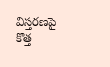విస్తరణపై కొత్త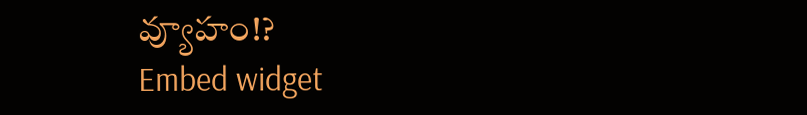వ్యూహం!?
Embed widget